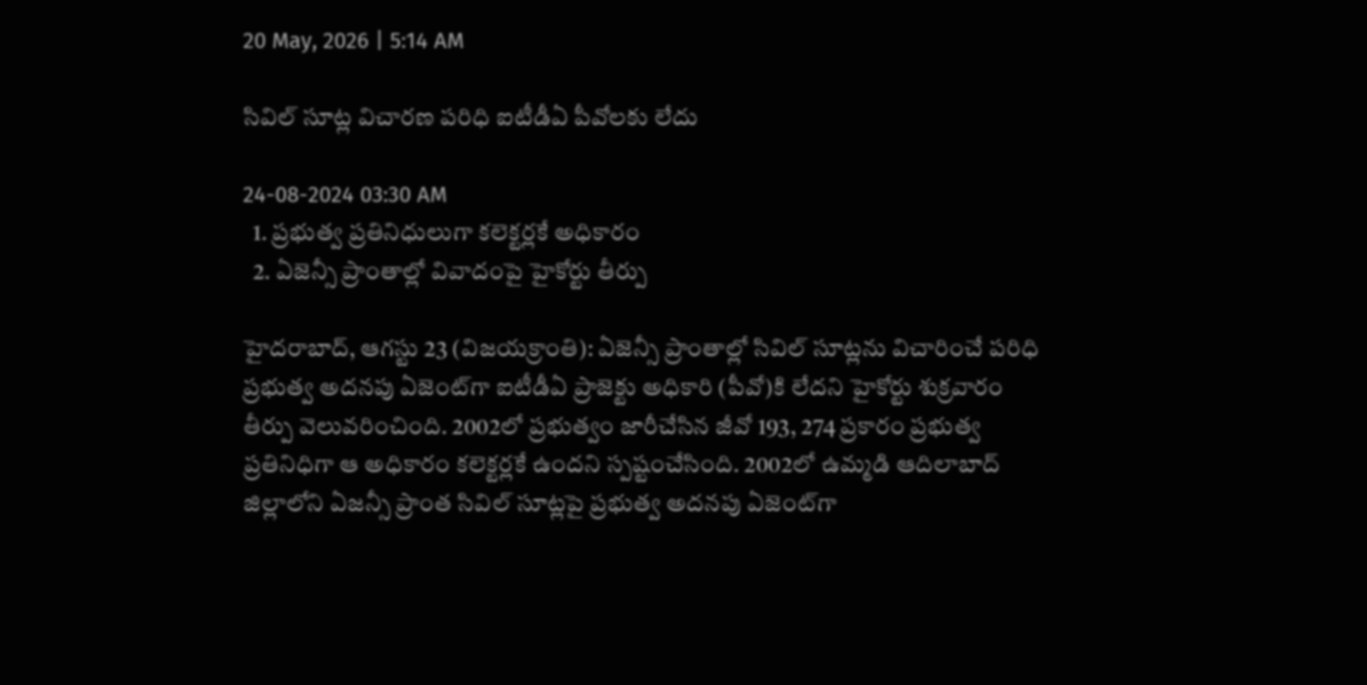20 May, 2026 | 5:14 AM

సివిల్ సూట్ల విచారణ పరిధి ఐటీడీఏ పీవోలకు లేదు

24-08-2024 03:30 AM
  1. ప్రభుత్వ ప్రతినిధులుగా కలెక్టర్లకే అధికారం
  2. ఏజెన్సీ ప్రాంతాల్లో వివాదంపై హైకోర్టు తీర్పు

హైదరాబాద్, ఆగస్టు 23 (విజయక్రాంతి): ఏజెన్సీ ప్రాంతాల్లో సివిల్ సూట్లను విచారించే పరిధి ప్రభుత్వ అదనపు ఏజెంట్‌గా ఐటీడీఏ ప్రాజెక్టు అధికారి (పీవో)కి లేదని హైకోర్టు శుక్రవారం తీర్పు వెలువరించింది. 2002లో ప్రభుత్వం జారీచేసిన జీవో 193, 274 ప్రకారం ప్రభుత్వ ప్రతినిధిగా ఆ అధికారం కలెక్టర్లకే ఉందని స్పష్టంచేసింది. 2002లో ఉమ్మడి ఆదిలాబాద్ జిల్లాలోని ఏజన్సీ ప్రాంత సివిల్ సూట్లపై ప్రభుత్వ అదనపు ఏజెంట్‌గా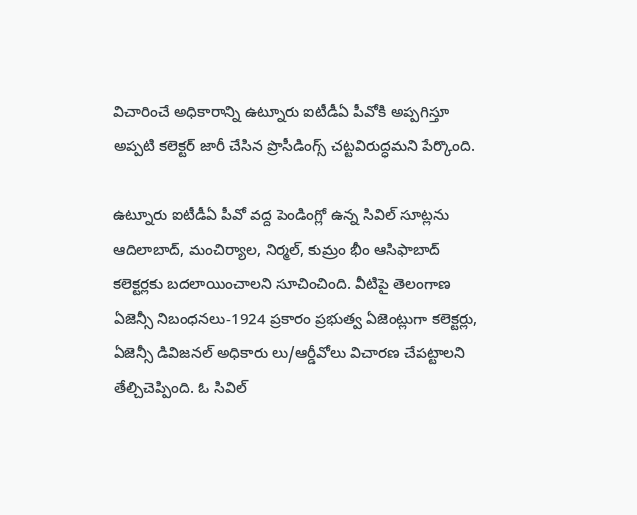విచారించే అధికారాన్ని ఉట్నూరు ఐటీడీఏ పీవోకి అప్పగిస్తూ అప్పటి కలెక్టర్ జారీ చేసిన ప్రొసీడింగ్స్ చట్టవిరుద్ధమని పేర్కొంది.

ఉట్నూరు ఐటీడీఏ పీవో వద్ద పెండింగ్లో ఉన్న సివిల్ సూట్లను ఆదిలాబాద్, మంచిర్యాల, నిర్మల్, కుమ్రం భీం ఆసిఫాబాద్ కలెక్టర్లకు బదలాయించాలని సూచించింది. వీటిపై తెలంగాణ ఏజెన్సీ నిబంధనలు-1924 ప్రకారం ప్రభుత్వ ఏజెంట్లుగా కలెక్టర్లు, ఏజెన్సీ డివిజనల్ అధికారు లు/ఆర్డీవోలు విచారణ చేపట్టాలని తేల్చిచెప్పింది. ఓ సివిల్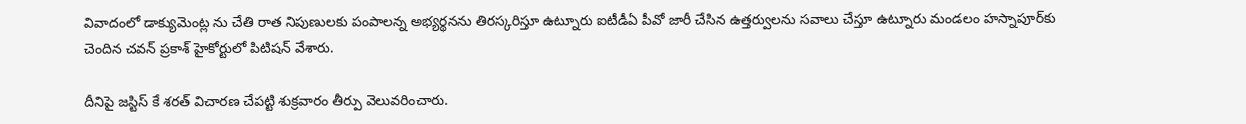వివాదంలో డాక్యుమెంట్ల ను చేతి రాత నిపుణులకు పంపాలన్న అభ్యర్థనను తిరస్కరిస్తూ ఉట్నూరు ఐటీడీఏ పీవో జారీ చేసిన ఉత్తర్వులను సవాలు చేస్తూ ఉట్నూరు మండలం హస్నాపూర్‌కు చెందిన చవన్ ప్రకాశ్ హైకోర్టులో పిటిషన్ వేశారు.

దీనిపై జస్టిస్ కే శరత్ విచారణ చేపట్టి శుక్రవారం తీర్పు వెలువరించారు.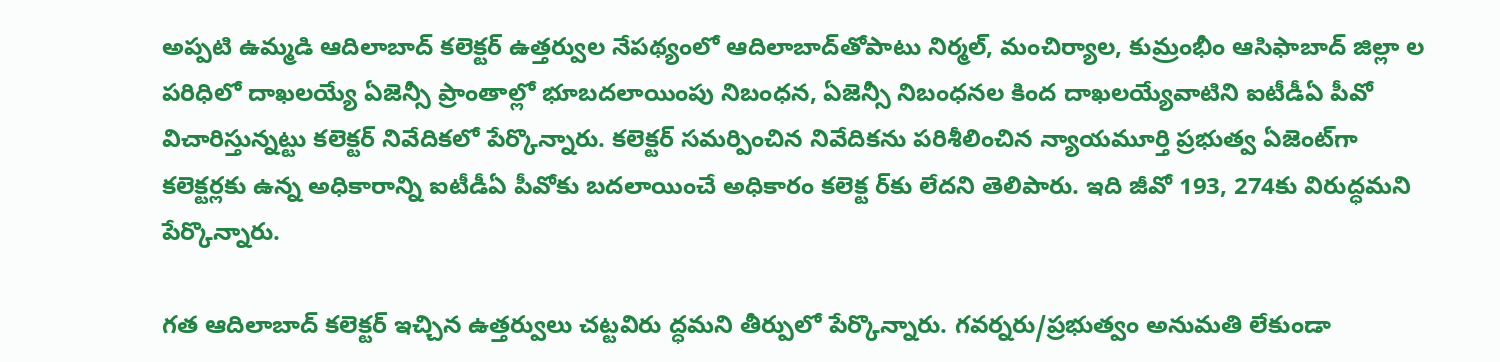అప్పటి ఉమ్మడి ఆదిలాబాద్ కలెక్టర్ ఉత్తర్వుల నేపథ్యంలో ఆదిలాబాద్‌తోపాటు నిర్మల్, మంచిర్యాల, కుమ్రంభీం ఆసిఫాబాద్ జిల్లా ల పరిధిలో దాఖలయ్యే ఏజెన్సీ ప్రాంతాల్లో భూబదలాయింపు నిబంధన, ఏజెన్సీ నిబంధనల కింద దాఖలయ్యేవాటిని ఐటీడీఏ పీవో విచారిస్తున్నట్టు కలెక్టర్ నివేదికలో పేర్కొన్నారు. కలెక్టర్ సమర్పించిన నివేదికను పరిశీలించిన న్యాయమూర్తి ప్రభుత్వ ఏజెంట్‌గా కలెక్టర్లకు ఉన్న అధికారాన్ని ఐటీడీఏ పీవోకు బదలాయించే అధికారం కలెక్ట ర్‌కు లేదని తెలిపారు. ఇది జీవో 193, 274కు విరుద్ధమని పేర్కొన్నారు.

గత ఆదిలాబాద్ కలెక్టర్ ఇచ్చిన ఉత్తర్వులు చట్టవిరు ద్ధమని తీర్పులో పేర్కొన్నారు. గవర్నరు/ప్రభుత్వం అనుమతి లేకుండా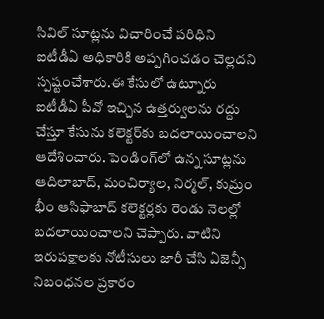సివిల్ సూట్లను విచారించే పరిధిని ఐటీడీఏ అధికారికి అప్పగించడం చెల్లదని స్పష్టంచేశారు.ఈ కేసులో ఉట్నూరు ఐటీడీఏ పీవో ఇచ్చిన ఉత్తర్వులను రద్దు చేస్తూ కేసును కలెక్టర్‌కు బదలాయించాలని ఆదేశించారు. పెండింగ్‌లో ఉన్న సూట్లను ఆదిలాబాద్, మంచిర్యాల, నిర్మల్, కుమ్రం భీం ఆసిఫాబాద్ కలెక్టర్లకు రెండు నెలల్లో బదలాయించాలని చెప్పారు. వాటిని ఇరుపక్షాలకు నోటీసులు జారీ చేసి ఏజెన్సీ నిబంధనల ప్రకారం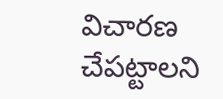విచారణ చేపట్టాలని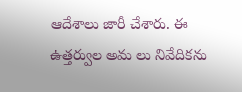ఆదేశాలు జారీ చేశారు. ఈ ఉత్తర్వుల అమ లు నివేదికను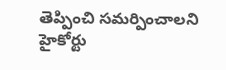తెప్పించి సమర్పించాలని హైకోర్టు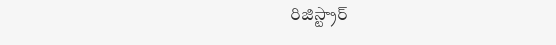రిజిస్ట్రార్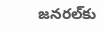జనరల్‌కు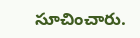సూచించారు.